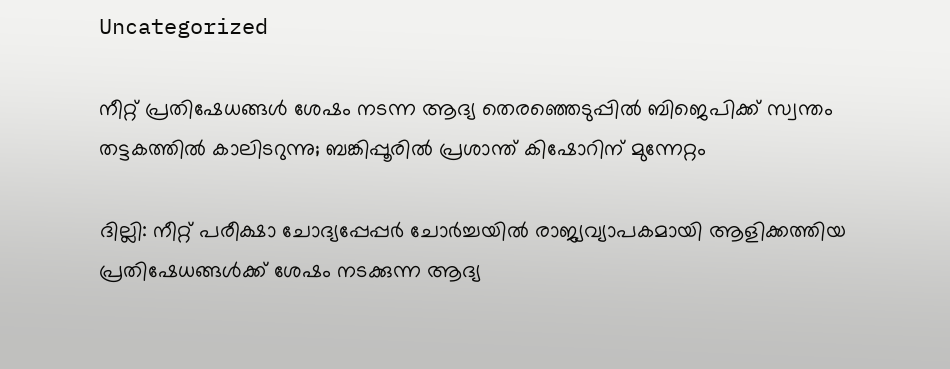Uncategorized

നീറ്റ് പ്രതിഷേധങ്ങൾ ശേഷം നടന്ന ആദ്യ തെര‍ഞ്ഞെടുപ്പിൽ ബിജെപിക്ക് സ്വന്തം തട്ടകത്തിൽ കാലിടറുന്നു; ബങ്കിപ്പൂരിൽ പ്രശാന്ത് കിഷോറിന് മുന്നേറ്റം

ദില്ലി: നീറ്റ് പരീക്ഷാ ചോദ്യപ്പേപ്പർ ചോർച്ചയിൽ രാജ്യവ്യാപകമായി ആളിക്കത്തിയ പ്രതിഷേധങ്ങൾക്ക് ശേഷം നടക്കുന്ന ആദ്യ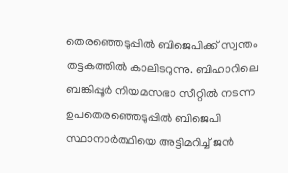തെരഞ്ഞെടുപ്പിൽ ബിജെപിക്ക് സ്വന്തം തട്ടകത്തിൽ കാലിടറുന്നു. ബിഹാറിലെ ബങ്കിപ്പൂർ നിയമസഭാ സീറ്റിൽ നടന്ന ഉപതെരഞ്ഞെടുപ്പിൽ ബിജെപി സ്ഥാനാർത്ഥിയെ അട്ടിമറിച്ച് ജൻ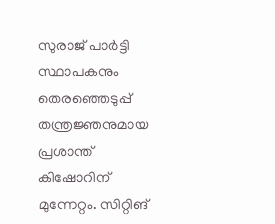സുരാജ് പാർട്ടി സ്ഥാപകനും തെരഞ്ഞെടുപ്പ് തന്ത്രജ്ഞനുമായ പ്രശാന്ത് കിഷോറിന് മുന്നേറ്റം. സിറ്റിങ്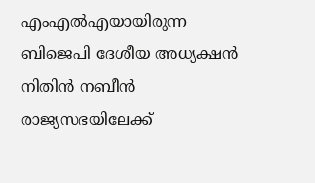എംഎൽഎയായിരുന്ന ബിജെപി ദേശീയ അധ്യക്ഷൻ നിതിൻ നബീൻ രാജ്യസഭയിലേക്ക്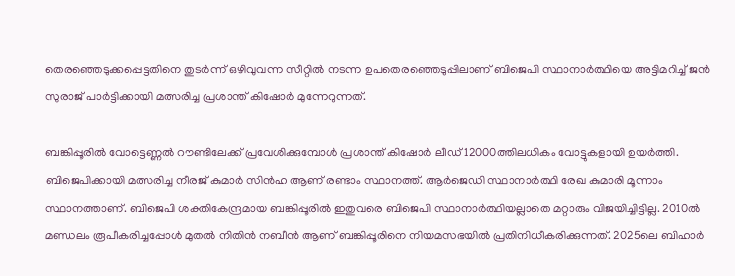തെരഞ്ഞെടുക്കപ്പെട്ടതിനെ തുടർന്ന് ഒഴിവുവന്ന സീറ്റിൽ നടന്ന ഉപതെരഞ്ഞെടുപ്പിലാണ് ബിജെപി സ്ഥാനാർത്ഥിയെ അട്ടിമറിച്ച് ജൻ സുരാജ് പാർട്ടിക്കായി മത്സരിച്ച പ്രശാന്ത് കിഷോർ മുന്നേറുന്നത്.

ബങ്കിപ്പൂരിൽ വോട്ടെണ്ണൽ റൗണ്ടിലേക്ക് പ്രവേശിക്കുമ്പോൾ പ്രശാന്ത് കിഷോ‍ർ ലീഡ് 12000ത്തിലധികം വോട്ടുകളായി ഉയർത്തി. ബിജെപിക്കായി മത്സരിച്ച നീരജ് കുമാർ സിൻഹ ആണ് രണ്ടാം സ്ഥാനത്ത്. ആ‍ർജെഡി സ്ഥാനാ‍ർത്ഥി രേഖ കുമാരി മൂന്നാം സ്ഥാനത്താണ്. ബിജെപി ശക്തികേന്ദ്രമായ ബങ്കിപ്പൂരിൽ ഇതുവരെ ബിജെപി സ്ഥാനാ‍ർത്ഥിയല്ലാതെ മറ്റാരും വിജയിച്ചിട്ടില്ല. 2010ൽ മണ്ഡലം രൂപീകരിച്ചപ്പോൾ മുതൽ നിതിൻ നബീൻ ആണ് ബങ്കിപ്പൂരിനെ നിയമസഭയിൽ പ്രതിനിധീകരിക്കുന്നത്. 2025ലെ ബിഹാ‍ർ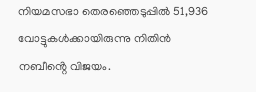നിയമസഭാ തെരഞ്ഞെടുപ്പിൽ 51,936 വോട്ടുകൾക്കായിരുന്നു നിതിൻ നബീൻ്റെ വിജയം.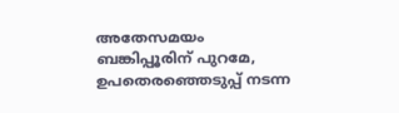അതേസമയം ബങ്കിപ്പൂരിന് പുറമേ, ഉപതെരഞ്ഞെടുപ്പ് നടന്ന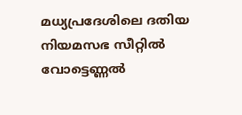മധ്യപ്രദേശിലെ ദതിയ നിയമസഭ സീറ്റിൽ വോട്ടെണ്ണൽ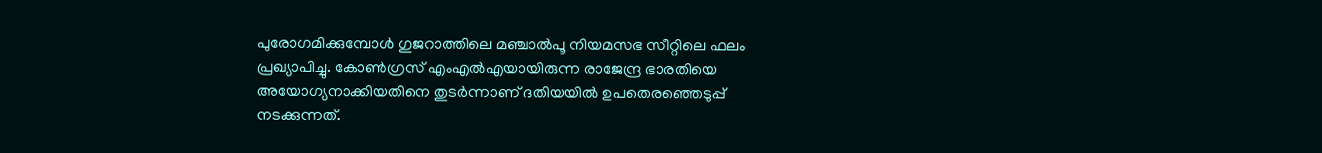പുരോഗമിക്കുമ്പോൾ ഗുജറാത്തിലെ മഞ്ചാൽപൂ‍‍ നിയമസഭ സീറ്റിലെ ഫലം പ്രഖ്യാപിച്ചു. കോൺഗ്രസ് എംഎൽഎയായിരുന്ന രാജേന്ദ്ര ഭാരതിയെ അയോഗ്യനാക്കിയതിനെ തുടർന്നാണ് ദതിയയിൽ ഉപതെരഞ്ഞെടുപ്പ് നടക്കുന്നത്.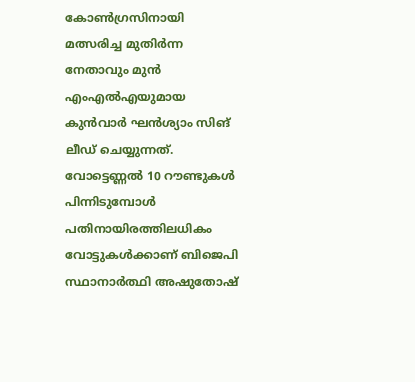കോൺഗ്രസിനായി മത്സരിച്ച മുതിർന്ന നേതാവും മുൻ എംഎൽഎയുമായ കുൻവാർ ഘൻശ്യാം സിങ് ലീഡ് ചെയ്യുന്നത്. വോട്ടെണ്ണൽ 10 റൗണ്ടുകൾ പിന്നിടുമ്പോൾ പതിനായിരത്തിലധികം വോട്ടുകൾക്കാണ് ബിജെപി സ്ഥാനാ‍‍ർത്ഥി അഷുതോഷ്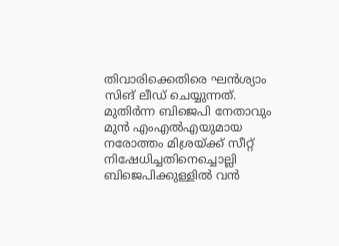തിവാരിക്കെതിരെ ഘൻശ്യാം സിങ് ലീഡ് ചെയ്യുന്നത്. മുതിർന്ന ബിജെപി നേതാവും മുൻ എംഎൽഎയുമായ നരോത്തം മിശ്രയ്ക്ക് സീറ്റ് നിഷേധിച്ചതിനെച്ചൊല്ലി ബിജെപിക്കുള്ളിൽ വൻ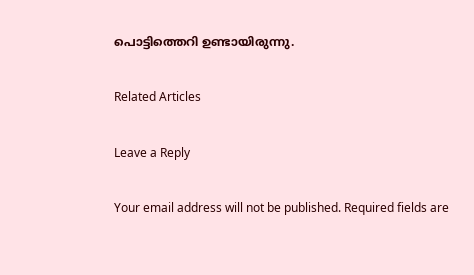പൊട്ടിത്തെറി ഉണ്ടായിരുന്നു.

Related Articles

Leave a Reply

Your email address will not be published. Required fields are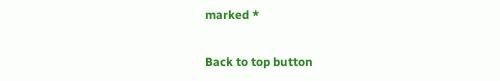marked *

Back to top button